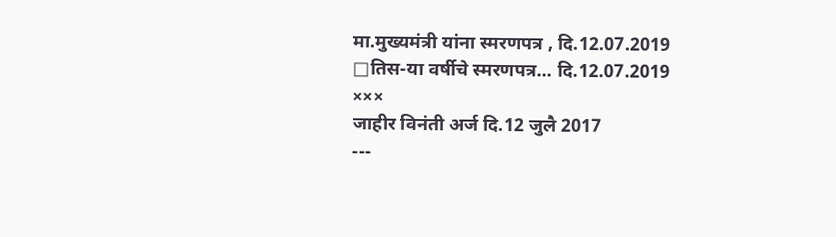मा.मुख्यमंत्री यांना स्मरणपत्र , दि.12.07.2019
□तिस-या वर्षीचे स्मरणपत्र... दि.12.07.2019
×××
जाहीर विनंती अर्ज दि.12 जुलै 2017
---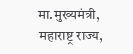मा.मुख्यमंत्री,
महाराष्ट्र राज्य,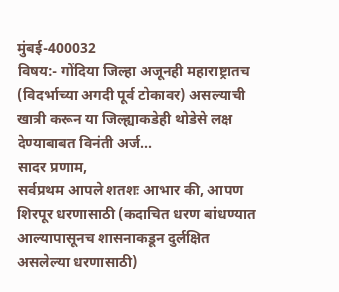मुंबई-400032
विषय:- गोंदिया जिल्हा अजूनही महाराष्ट्रातच (विदर्भाच्या अगदी पूर्व टोकावर) असल्याची खात्री करून या जिल्ह्याकडेही थोडेसे लक्ष देण्याबाबत विनंती अर्ज...
सादर प्रणाम,
सर्वप्रथम आपले शतशः आभार की, आपण शिरपूर धरणासाठी (कदाचित धरण बांधण्यात आल्यापासूनच शासनाकडून दुर्लक्षित असलेल्या धरणासाठी)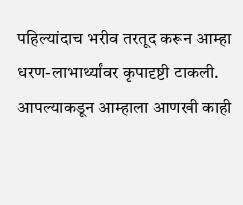पहिल्यांदाच भरीव तरतूद करून आम्हा धरण-लाभार्थ्यांवर कृपादृष्टी टाकली. आपल्याकडून आम्हाला आणखी काही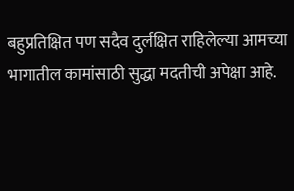बहुप्रतिक्षित पण सदैव दुर्लक्षित राहिलेल्या आमच्या भागातील कामांसाठी सुद्धा मदतीची अपेक्षा आहे.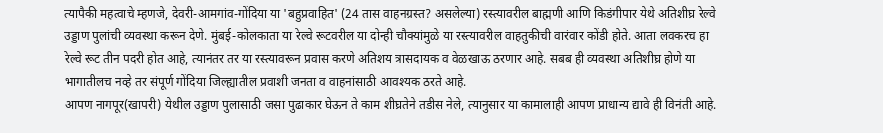त्यापैकी महत्वाचे म्हणजे, देवरी-आमगांव-गोंदिया या 'बहुप्रवाहित' (24 तास वाहनग्रस्त? असलेल्या) रस्त्यावरील बाह्मणी आणि किडंगीपार येथे अतिशीघ्र रेल्वे उड्डाण पुलांची व्यवस्था करून देणे. मुंबई-कोलकाता या रेल्वे रूटवरील या दोन्ही चौक्यांमुळे या रस्त्यावरील वाहतुकीची वारंवार कोंडी होते. आता लवकरच हा रेल्वे रूट तीन पदरी होत आहे, त्यानंतर तर या रस्त्यावरून प्रवास करणे अतिशय त्रासदायक व वेळखाऊ ठरणार आहे. सबब ही व्यवस्था अतिशीघ्र होणे या भागातीलच नव्हे तर संपूर्ण गोंदिया जिल्ह्यातील प्रवाशी जनता व वाहनांसाठी आवश्यक ठरते आहे.
आपण नागपूर(खापरी) येथील उड्डाण पुलासाठी जसा पुढाकार घेऊन ते काम शीघ्रतेने तडीस नेले, त्यानुसार या कामालाही आपण प्राधान्य द्यावे ही विनंती आहे.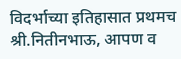विदर्भाच्या इतिहासात प्रथमच श्री.नितीनभाऊ, आपण व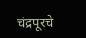चंद्रपूरचे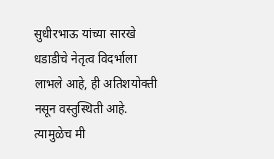सुधीरभाऊ यांच्या सारखे धडाडीचे नेतृत्व विदर्भाला लाभले आहे, ही अतिशयोक्ती नसून वस्तुस्थिती आहे. त्यामुळेच मी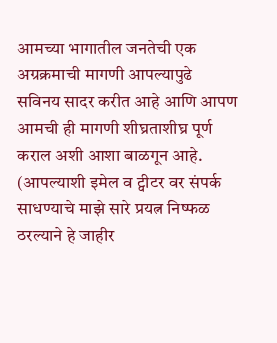आमच्या भागातील जनतेची एक अग्रक्रमाची मागणी आपल्यापुढे सविनय सादर करीत आहे आणि आपण आमची ही मागणी शीघ्रताशीघ्र पूर्ण कराल अशी आशा बाळगून आहे.
(आपल्याशी इमेल व ट्वीटर वर संपर्क साधण्याचे माझे सारे प्रयत्न निष्फळ ठरल्याने हे जाहीर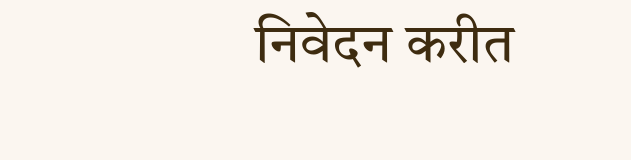निवेदन करीत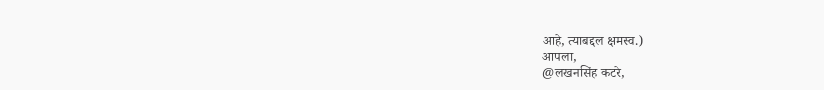आहे, त्याबद्दल क्षमस्व.)
आपला,
@लखनसिंह कटरे,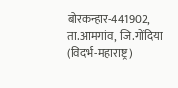बोरकन्हार-441902, ता.आमगांव, जि.गोंदिया (विदर्भ-महाराष्ट्र)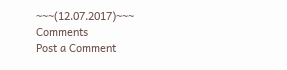~~~(12.07.2017)~~~
Comments
Post a Comment